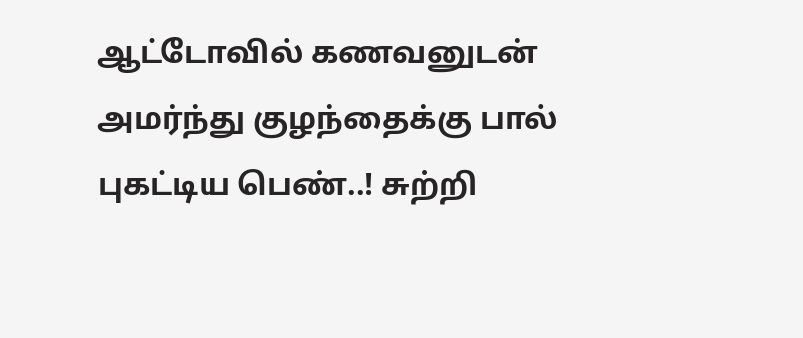ஆட்டோவில் கணவனுடன் அமர்ந்து குழந்தைக்கு பால் புகட்டிய பெண்..! சுற்றி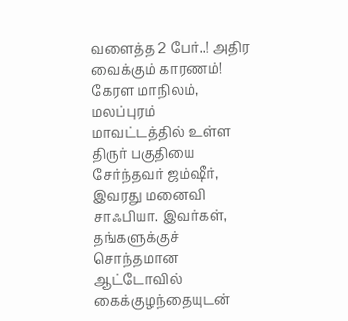வளைத்த 2 பேர்..! அதிர வைக்கும் காரணம்!
கேரள மாநிலம், மலப்புரம் மாவட்டத்தில் உள்ள திருர் பகுதியை சேர்ந்தவர் ஜம்ஷீர், இவரது மனைவி சாஃபியா. இவர்கள், தங்களுக்குச் சொந்தமான ஆட்டோவில் கைக்குழந்தையுடன்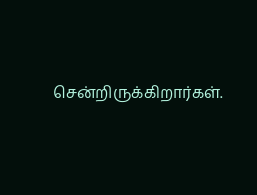சென்றிருக்கிறார்கள்.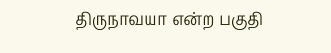திருநாவயா என்ற பகுதி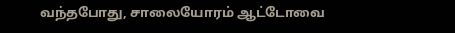வந்தபோது, சாலையோரம் ஆட்டோவை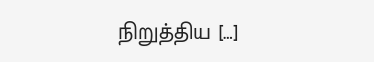நிறுத்திய […]